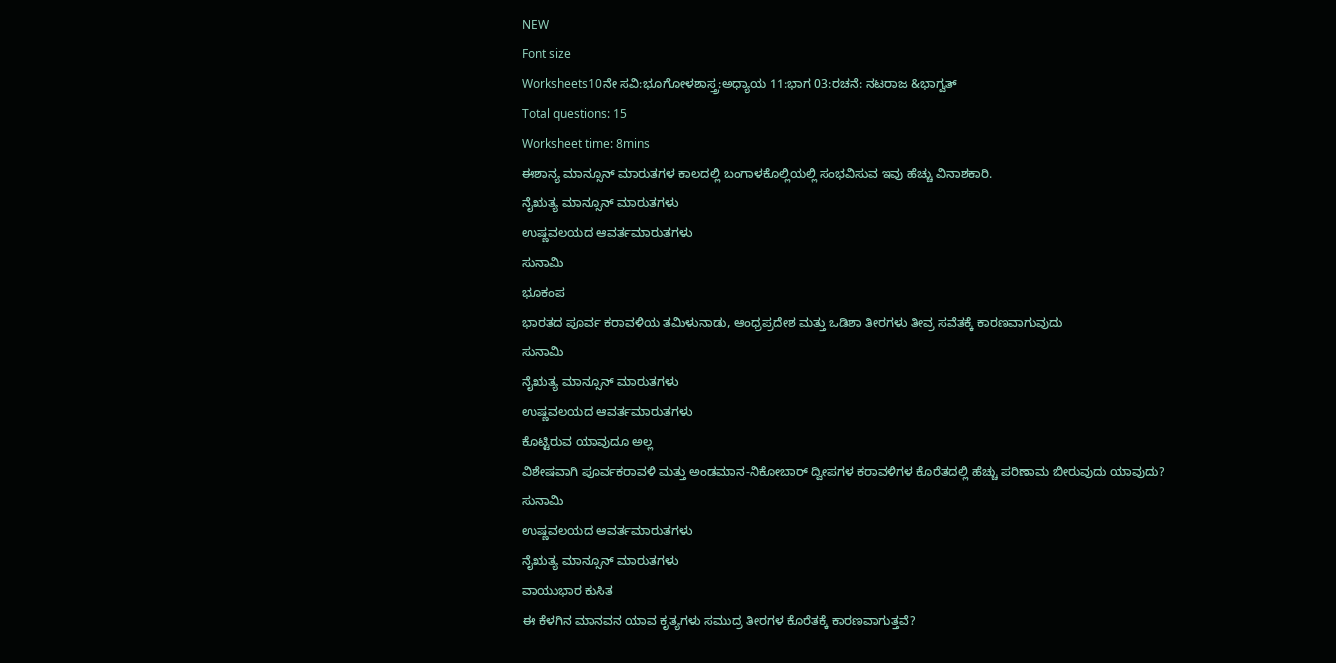NEW
Font size
Worksheets10ನೇ ಸವಿ:ಭೂಗೋಳಶಾಸ್ತ್ರ:ಅಧ್ಯಾಯ 11:ಭಾಗ 03:ರಚನೆ: ನಟರಾಜ &ಭಾಗ್ವತ್
Total questions: 15
Worksheet time: 8mins
ಈಶಾನ್ಯ ಮಾನ್ಸೂನ್ ಮಾರುತಗಳ ಕಾಲದಲ್ಲಿ ಬಂಗಾಳಕೊಲ್ಲಿಯಲ್ಲಿ ಸಂಭವಿಸುವ ಇವು ಹೆಚ್ಚು ವಿನಾಶಕಾರಿ.
ನೈಋತ್ಯ ಮಾನ್ಸೂನ್ ಮಾರುತಗಳು
ಉಷ್ಣವಲಯದ ಆವರ್ತಮಾರುತಗಳು
ಸುನಾಮಿ
ಭೂಕಂಪ
ಭಾರತದ ಪೂರ್ವ ಕರಾವಳಿಯ ತಮಿಳುನಾಡು, ಆಂಧ್ರಪ್ರದೇಶ ಮತ್ತು ಒಡಿಶಾ ತೀರಗಳು ತೀವ್ರ ಸವೆತಕ್ಕೆ ಕಾರಣವಾಗುವುದು
ಸುನಾಮಿ
ನೈಋತ್ಯ ಮಾನ್ಸೂನ್ ಮಾರುತಗಳು
ಉಷ್ಣವಲಯದ ಆವರ್ತಮಾರುತಗಳು
ಕೊಟ್ಟಿರುವ ಯಾವುದೂ ಅಲ್ಲ
ವಿಶೇಷವಾಗಿ ಪೂರ್ವಕರಾವಳಿ ಮತ್ತು ಅಂಡಮಾನ-ನಿಕೋಬಾರ್ ದ್ವೀಪಗಳ ಕರಾವಳಿಗಳ ಕೊರೆತದಲ್ಲಿ ಹೆಚ್ಚು ಪರಿಣಾಮ ಬೀರುವುದು ಯಾವುದು?
ಸುನಾಮಿ
ಉಷ್ಣವಲಯದ ಆವರ್ತಮಾರುತಗಳು
ನೈಋತ್ಯ ಮಾನ್ಸೂನ್ ಮಾರುತಗಳು
ವಾಯುಭಾರ ಕುಸಿತ
ಈ ಕೆಳಗಿನ ಮಾನವನ ಯಾವ ಕೃತ್ಯಗಳು ಸಮುದ್ರ ತೀರಗಳ ಕೊರೆತಕ್ಕೆ ಕಾರಣವಾಗುತ್ತವೆ?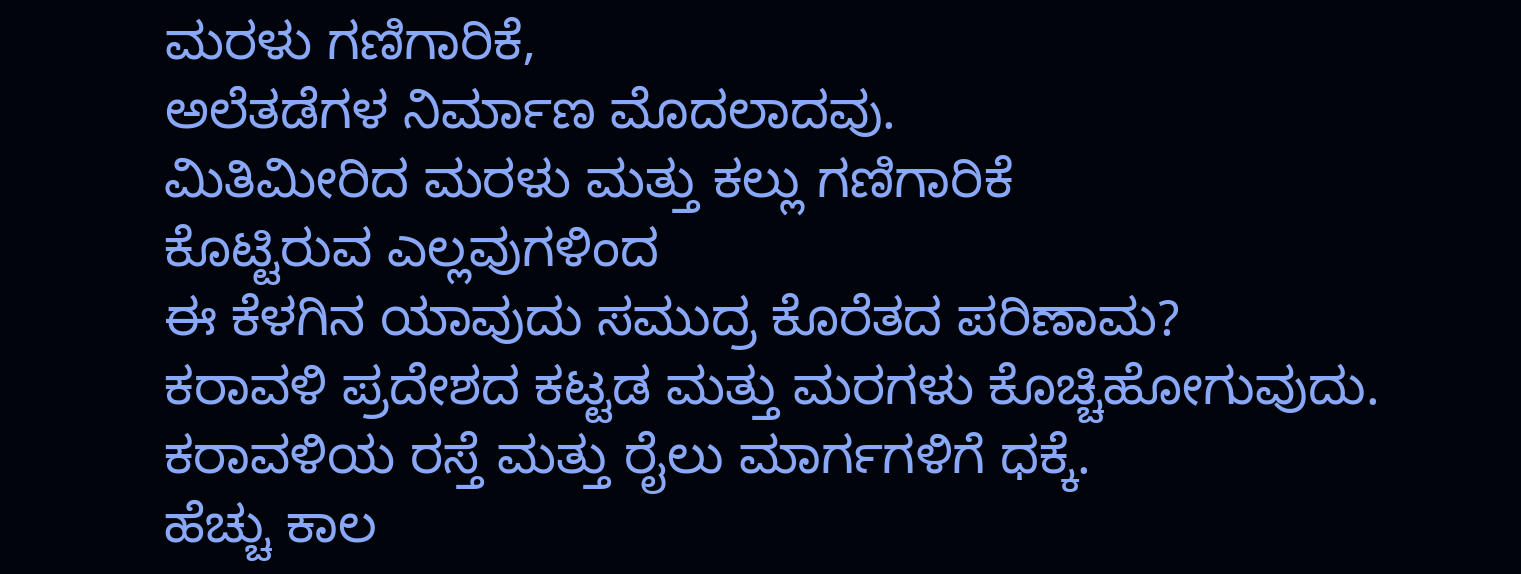ಮರಳು ಗಣಿಗಾರಿಕೆ,
ಅಲೆತಡೆಗಳ ನಿರ್ಮಾಣ ಮೊದಲಾದವು.
ಮಿತಿಮೀರಿದ ಮರಳು ಮತ್ತು ಕಲ್ಲು ಗಣಿಗಾರಿಕೆ
ಕೊಟ್ಟಿರುವ ಎಲ್ಲವುಗಳಿಂದ
ಈ ಕೆಳಗಿನ ಯಾವುದು ಸಮುದ್ರ ಕೊರೆತದ ಪರಿಣಾಮ?
ಕರಾವಳಿ ಪ್ರದೇಶದ ಕಟ್ಟಡ ಮತ್ತು ಮರಗಳು ಕೊಚ್ಚಿಹೋಗುವುದು.
ಕರಾವಳಿಯ ರಸ್ತೆ ಮತ್ತು ರೈಲು ಮಾರ್ಗಗಳಿಗೆ ಧಕ್ಕೆ.
ಹೆಚ್ಚು ಕಾಲ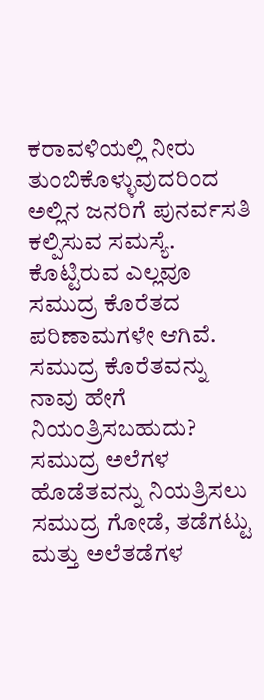ಕರಾವಳಿಯಲ್ಲಿ ನೀರು ತುಂಬಿಕೊಳ್ಳುವುದರಿಂದ
ಅಲ್ಲಿನ ಜನರಿಗೆ ಪುನರ್ವಸತಿ ಕಲ್ಪಿಸುವ ಸಮಸ್ಯೆ.
ಕೊಟ್ಟಿರುವ ಎಲ್ಲವೂ ಸಮುದ್ರ ಕೊರೆತದ ಪರಿಣಾಮಗಳೇ ಆಗಿವೆ.
ಸಮುದ್ರ ಕೊರೆತವನ್ನು ನಾವು ಹೇಗೆ ನಿಯಂತ್ರಿಸಬಹುದು?
ಸಮುದ್ರ ಅಲೆಗಳ ಹೊಡೆತವನ್ನು ನಿಯತ್ರಿಸಲು ಸಮುದ್ರ ಗೋಡೆ, ತಡೆಗಟ್ಟು
ಮತ್ತು ಅಲೆತಡೆಗಳ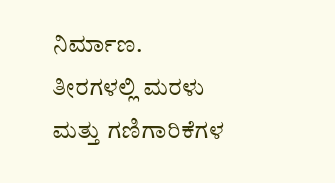ನಿರ್ಮಾಣ.
ತೀರಗಳಲ್ಲಿ ಮರಳು ಮತ್ತು ಗಣಿಗಾರಿಕೆಗಳ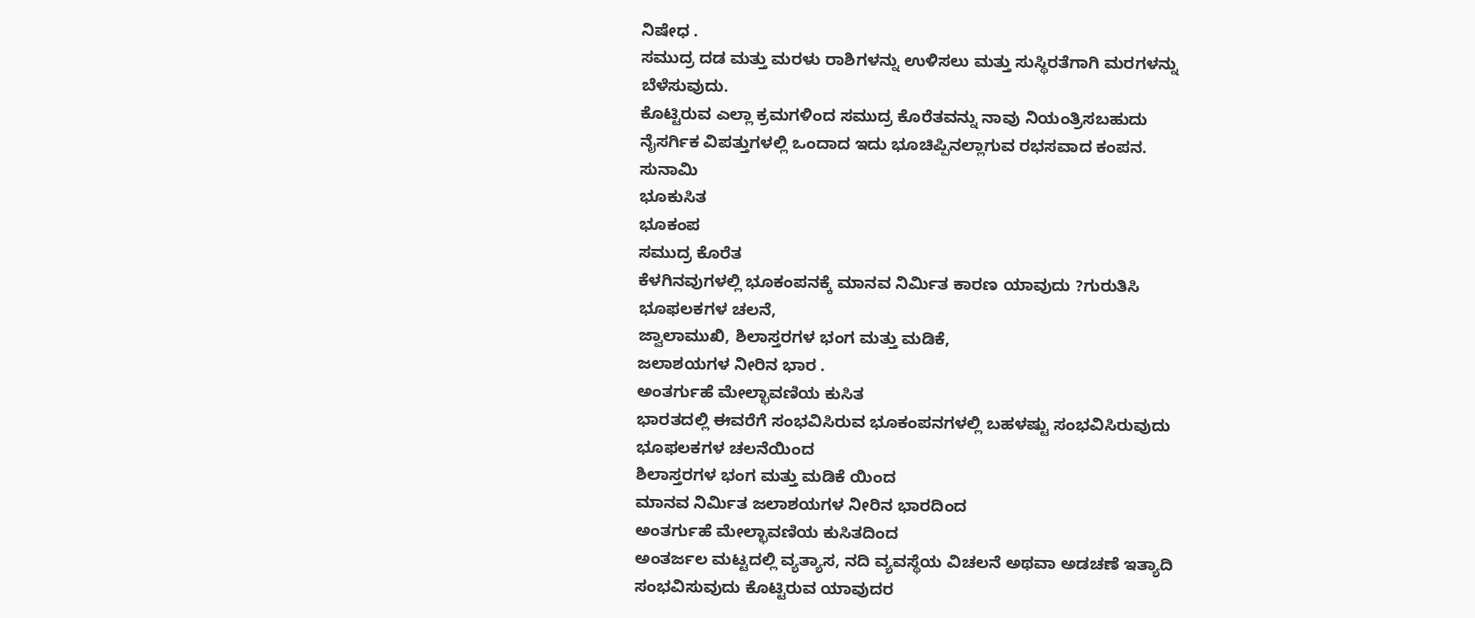ನಿಷೇಧ .
ಸಮುದ್ರ ದಡ ಮತ್ತು ಮರಳು ರಾಶಿಗಳನ್ನು ಉಳಿಸಲು ಮತ್ತು ಸುಸ್ಥಿರತೆಗಾಗಿ ಮರಗಳನ್ನು ಬೆಳೆಸುವುದು.
ಕೊಟ್ಟಿರುವ ಎಲ್ಲಾ ಕ್ರಮಗಳಿಂದ ಸಮುದ್ರ ಕೊರೆತವನ್ನು ನಾವು ನಿಯಂತ್ರಿಸಬಹುದು
ನೈಸರ್ಗಿಕ ವಿಪತ್ತುಗಳಲ್ಲಿ ಒಂದಾದ ಇದು ಭೂಚಿಪ್ಪಿನಲ್ಲಾಗುವ ರಭಸವಾದ ಕಂಪನ.
ಸುನಾಮಿ
ಭೂಕುಸಿತ
ಭೂಕಂಪ
ಸಮುದ್ರ ಕೊರೆತ
ಕೆಳಗಿನವುಗಳಲ್ಲಿ ಭೂಕಂಪನಕ್ಕೆ ಮಾನವ ನಿರ್ಮಿತ ಕಾರಣ ಯಾವುದು ?ಗುರುತಿಸಿ
ಭೂಫಲಕಗಳ ಚಲನೆ,
ಜ್ವಾಲಾಮುಖಿ, ಶಿಲಾಸ್ತರಗಳ ಭಂಗ ಮತ್ತು ಮಡಿಕೆ,
ಜಲಾಶಯಗಳ ನೀರಿನ ಭಾರ .
ಅಂತರ್ಗುಹೆ ಮೇಲ್ಛಾವಣಿಯ ಕುಸಿತ
ಭಾರತದಲ್ಲಿ ಈವರೆಗೆ ಸಂಭವಿಸಿರುವ ಭೂಕಂಪನಗಳಲ್ಲಿ ಬಹಳಷ್ಟು ಸಂಭವಿಸಿರುವುದು
ಭೂಫಲಕಗಳ ಚಲನೆಯಿಂದ
ಶಿಲಾಸ್ತರಗಳ ಭಂಗ ಮತ್ತು ಮಡಿಕೆ ಯಿಂದ
ಮಾನವ ನಿರ್ಮಿತ ಜಲಾಶಯಗಳ ನೀರಿನ ಭಾರದಿಂದ
ಅಂತರ್ಗುಹೆ ಮೇಲ್ಛಾವಣಿಯ ಕುಸಿತದಿಂದ
ಅಂತರ್ಜಲ ಮಟ್ಟದಲ್ಲಿ ವ್ಯತ್ಯಾಸ, ನದಿ ವ್ಯವಸ್ಥೆಯ ವಿಚಲನೆ ಅಥವಾ ಅಡಚಣೆ ಇತ್ಯಾದಿ ಸಂಭವಿಸುವುದು ಕೊಟ್ಟಿರುವ ಯಾವುದರ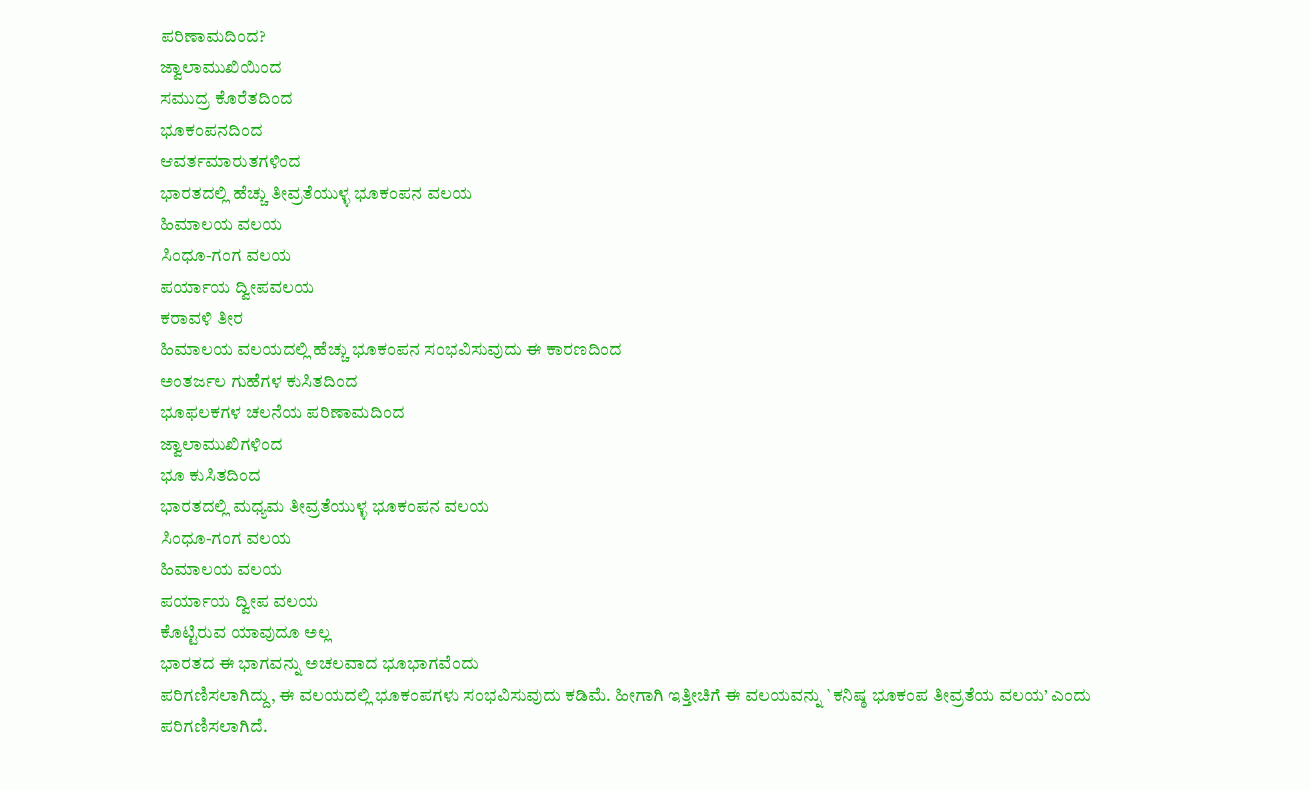ಪರಿಣಾಮದಿಂದ?
ಜ್ವಾಲಾಮುಖಿಯಿಂದ
ಸಮುದ್ರ ಕೊರೆತದಿಂದ
ಭೂಕಂಪನದಿಂದ
ಆವರ್ತಮಾರುತಗಳಿಂದ
ಭಾರತದಲ್ಲಿ ಹೆಚ್ಚು ತೀವ್ರತೆಯುಳ್ಳ ಭೂಕಂಪನ ವಲಯ
ಹಿಮಾಲಯ ವಲಯ
ಸಿಂಧೂ-ಗಂಗ ವಲಯ
ಪರ್ಯಾಯ ದ್ವೀಪವಲಯ
ಕರಾವಳಿ ತೀರ
ಹಿಮಾಲಯ ವಲಯದಲ್ಲಿ ಹೆಚ್ಚು ಭೂಕಂಪನ ಸಂಭವಿಸುವುದು ಈ ಕಾರಣದಿಂದ
ಅಂತರ್ಜಲ ಗುಹೆಗಳ ಕುಸಿತದಿಂದ
ಭೂಫಲಕಗಳ ಚಲನೆಯ ಪರಿಣಾಮದಿಂದ
ಜ್ವಾಲಾಮುಖಿಗಳಿಂದ
ಭೂ ಕುಸಿತದಿಂದ
ಭಾರತದಲ್ಲಿ ಮಧ್ಯಮ ತೀವ್ರತೆಯುಳ್ಳ ಭೂಕಂಪನ ವಲಯ
ಸಿಂಧೂ-ಗಂಗ ವಲಯ
ಹಿಮಾಲಯ ವಲಯ
ಪರ್ಯಾಯ ದ್ವೀಪ ವಲಯ
ಕೊಟ್ಟಿರುವ ಯಾವುದೂ ಅಲ್ಲ
ಭಾರತದ ಈ ಭಾಗವನ್ನು ಅಚಲವಾದ ಭೂಭಾಗವೆಂದು
ಪರಿಗಣಿಸಲಾಗಿದ್ದು, ಈ ವಲಯದಲ್ಲಿ ಭೂಕಂಪಗಳು ಸಂಭವಿಸುವುದು ಕಡಿಮೆ. ಹೀಗಾಗಿ ಇತ್ತೀಚಿಗೆ ಈ ವಲಯವನ್ನು `ಕನಿಷ್ಠ ಭೂಕಂಪ ತೀವ್ರತೆಯ ವಲಯ’ ಎಂದು ಪರಿಗಣಿಸಲಾಗಿದೆ.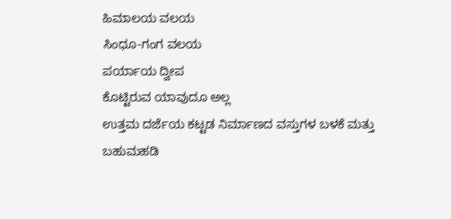ಹಿಮಾಲಯ ವಲಯ
ಸಿಂಧೂ-ಗಂಗ ವಲಯ
ಪರ್ಯಾಯ ದ್ವೀಪ
ಕೊಟ್ಟಿರುವ ಯಾವುದೂ ಅಲ್ಲ
ಉತ್ತಮ ದರ್ಜೆಯ ಕಟ್ಟಡ ನಿರ್ಮಾಣದ ವಸ್ತುಗಳ ಬಳಕೆ ಮತ್ತು ಬಹುಮಹಡಿ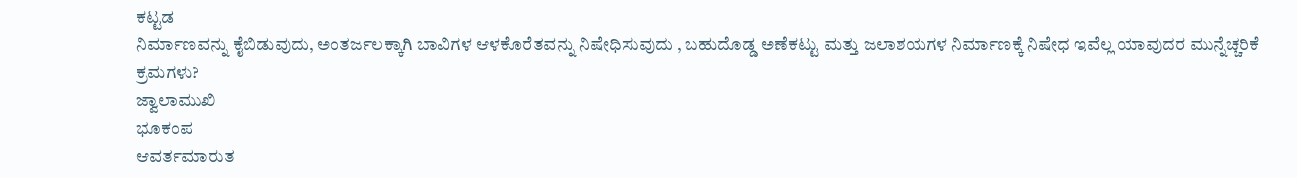ಕಟ್ಟಡ
ನಿರ್ಮಾಣವನ್ನು ಕೈಬಿಡುವುದು, ಅಂತರ್ಜಲಕ್ಕಾಗಿ ಬಾವಿಗಳ ಆಳಕೊರೆತವನ್ನು ನಿಷೇಧಿಸುವುದು , ಬಹುದೊಡ್ಡ ಅಣೆಕಟ್ಟು ಮತ್ತು ಜಲಾಶಯಗಳ ನಿರ್ಮಾಣಕ್ಕೆ ನಿಷೇಧ ಇವೆಲ್ಲ ಯಾವುದರ ಮುನ್ನೆಚ್ಚರಿಕೆ ಕ್ರಮಗಳು?
ಜ್ವಾಲಾಮುಖಿ
ಭೂಕಂಪ
ಆವರ್ತಮಾರುತ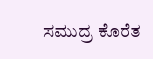ಸಮುದ್ರ ಕೊರೆತ